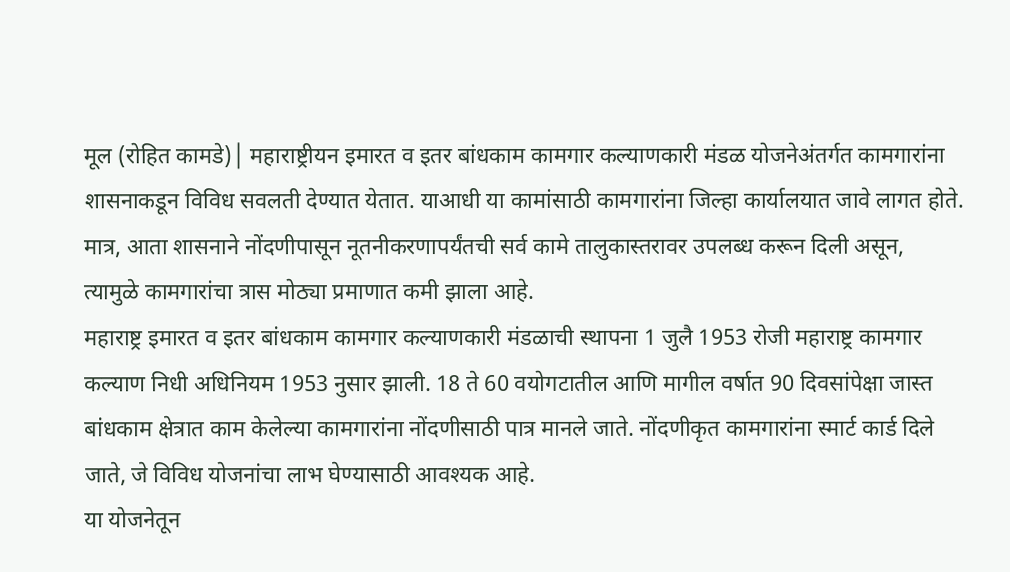मूल (रोहित कामडे)│ महाराष्ट्रीयन इमारत व इतर बांधकाम कामगार कल्याणकारी मंडळ योजनेअंतर्गत कामगारांना शासनाकडून विविध सवलती देण्यात येतात. याआधी या कामांसाठी कामगारांना जिल्हा कार्यालयात जावे लागत होते. मात्र, आता शासनाने नोंदणीपासून नूतनीकरणापर्यंतची सर्व कामे तालुकास्तरावर उपलब्ध करून दिली असून, त्यामुळे कामगारांचा त्रास मोठ्या प्रमाणात कमी झाला आहे.
महाराष्ट्र इमारत व इतर बांधकाम कामगार कल्याणकारी मंडळाची स्थापना 1 जुलै 1953 रोजी महाराष्ट्र कामगार कल्याण निधी अधिनियम 1953 नुसार झाली. 18 ते 60 वयोगटातील आणि मागील वर्षात 90 दिवसांपेक्षा जास्त बांधकाम क्षेत्रात काम केलेल्या कामगारांना नोंदणीसाठी पात्र मानले जाते. नोंदणीकृत कामगारांना स्मार्ट कार्ड दिले जाते, जे विविध योजनांचा लाभ घेण्यासाठी आवश्यक आहे.
या योजनेतून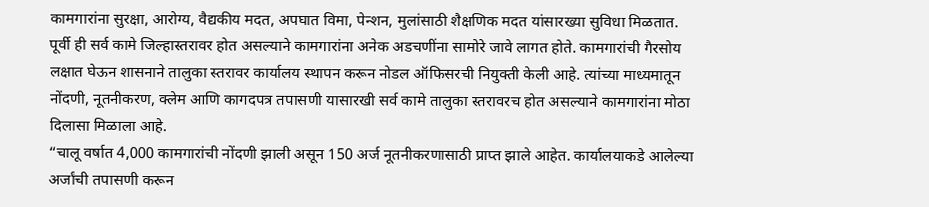कामगारांना सुरक्षा, आरोग्य, वैद्यकीय मदत, अपघात विमा, पेन्शन, मुलांसाठी शैक्षणिक मदत यांसारख्या सुविधा मिळतात. पूर्वी ही सर्व कामे जिल्हास्तरावर होत असल्याने कामगारांना अनेक अडचणींना सामोरे जावे लागत होते. कामगारांची गैरसोय लक्षात घेऊन शासनाने तालुका स्तरावर कार्यालय स्थापन करून नोडल ऑफिसरची नियुक्ती केली आहे. त्यांच्या माध्यमातून नोंदणी, नूतनीकरण, क्लेम आणि कागदपत्र तपासणी यासारखी सर्व कामे तालुका स्तरावरच होत असल्याने कामगारांना मोठा दिलासा मिळाला आहे.
“चालू वर्षात 4,000 कामगारांची नोंदणी झाली असून 150 अर्ज नूतनीकरणासाठी प्राप्त झाले आहेत. कार्यालयाकडे आलेल्या अर्जांची तपासणी करून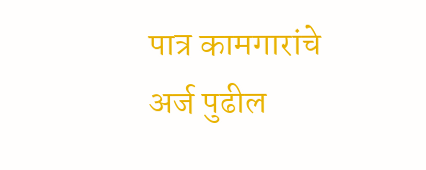पात्र कामगारांचे अर्ज पुढील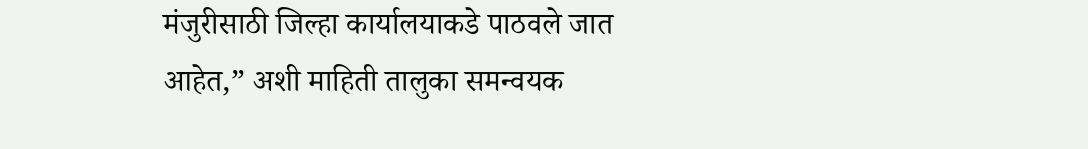मंजुरीसाठी जिल्हा कार्यालयाकडे पाठवले जात आहेत,” अशी माहिती तालुका समन्वयक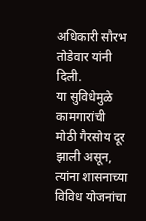अधिकारी सौरभ तोडेवार यांनी दिली.
या सुविधेमुळे कामगारांची मोठी गैरसोय दूर झाली असून, त्यांना शासनाच्या विविध योजनांचा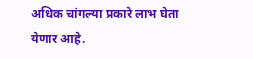अधिक चांगल्या प्रकारे लाभ घेता येणार आहे.